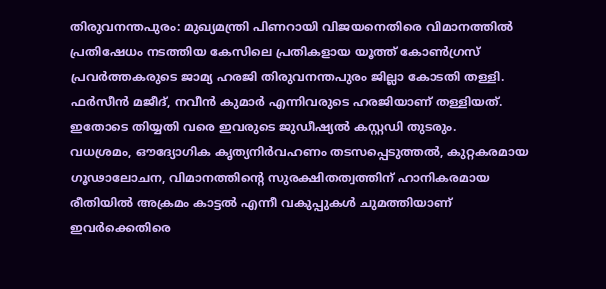തിരുവനന്തപുരം: മുഖ്യമന്ത്രി പിണറായി വിജയനെതിരെ വിമാനത്തിൽ പ്രതിഷേധം നടത്തിയ കേസിലെ പ്രതികളായ യൂത്ത് കോൺഗ്രസ് പ്രവർത്തകരുടെ ജാമ്യ ഹരജി തിരുവനന്തപുരം ജില്ലാ കോടതി തള്ളി. ഫർസീൻ മജീദ്, നവീൻ കുമാർ എന്നിവരുടെ ഹരജിയാണ് തള്ളിയത്. ഇതോടെ തിയ്യതി വരെ ഇവരുടെ ജുഡീഷ്യൽ കസ്റ്റഡി തുടരും.
വധശ്രമം, ഔദ്യോഗിക കൃത്യനിർവഹണം തടസപ്പെടുത്തൽ, കുറ്റകരമായ ഗൂഢാലോചന, വിമാനത്തിന്റെ സുരക്ഷിതത്വത്തിന് ഹാനികരമായ രീതിയിൽ അക്രമം കാട്ടൽ എന്നീ വകുപ്പുകൾ ചുമത്തിയാണ് ഇവർക്കെതിരെ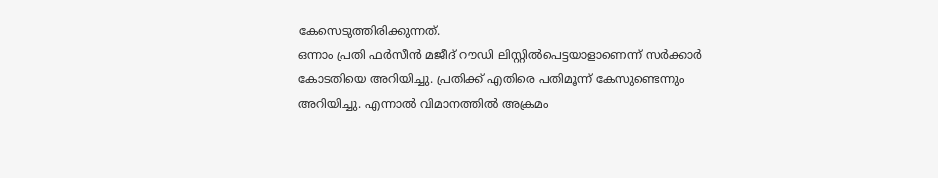കേസെടുത്തിരിക്കുന്നത്.
ഒന്നാം പ്രതി ഫർസീൻ മജീദ് റൗഡി ലിസ്റ്റിൽപെട്ടയാളാണെന്ന് സർക്കാർ കോടതിയെ അറിയിച്ചു. പ്രതിക്ക് എതിരെ പതിമൂന്ന് കേസുണ്ടെന്നും അറിയിച്ചു. എന്നാൽ വിമാനത്തിൽ അക്രമം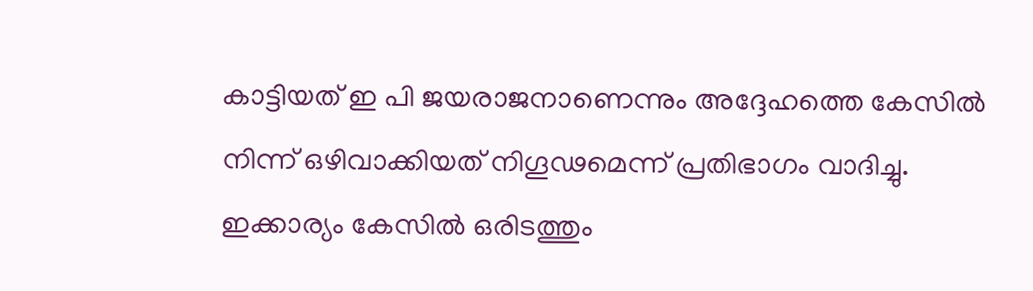കാട്ടിയത് ഇ പി ജയരാജനാണെന്നും അദ്ദേഹത്തെ കേസിൽ നിന്ന് ഒഴിവാക്കിയത് നിഗൂഢമെന്ന് പ്രതിഭാഗം വാദിച്ചു. ഇക്കാര്യം കേസിൽ ഒരിടത്തും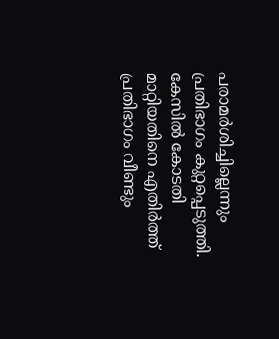പരാമർശിച്ചില്ലെന്നും പ്രതിഭാഗം കുറ്റപ്പെടുത്തി.
കേസിൽ കോടതി മാറ്റിയതിനെ എതിർത്ത് പ്രതിഭാഗം വീണ്ടും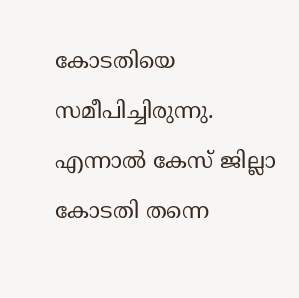കോടതിയെ സമീപിച്ചിരുന്നു. എന്നാൽ കേസ് ജില്ലാ കോടതി തന്നെ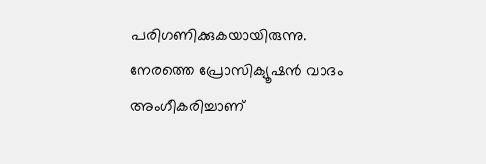പരിഗണിക്കുകയായിരുന്നു. നേരത്തെ പ്രോസിക്യൂഷൻ വാദം അംഗീകരിച്ചാണ്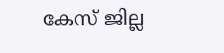കേസ് ജില്ല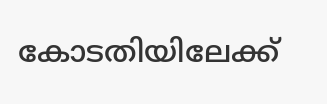കോടതിയിലേക്ക്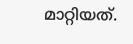മാറ്റിയത്.